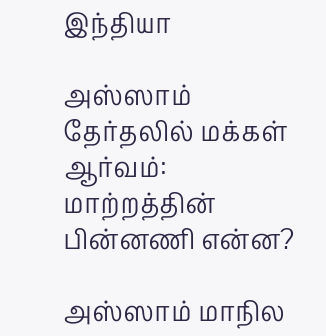இந்தியா

அஸ்ஸாம் தேர்தலில் மக்கள் ஆர்வம்: மாற்றத்தின் பின்னணி என்ன?

அஸ்ஸாம் மாநில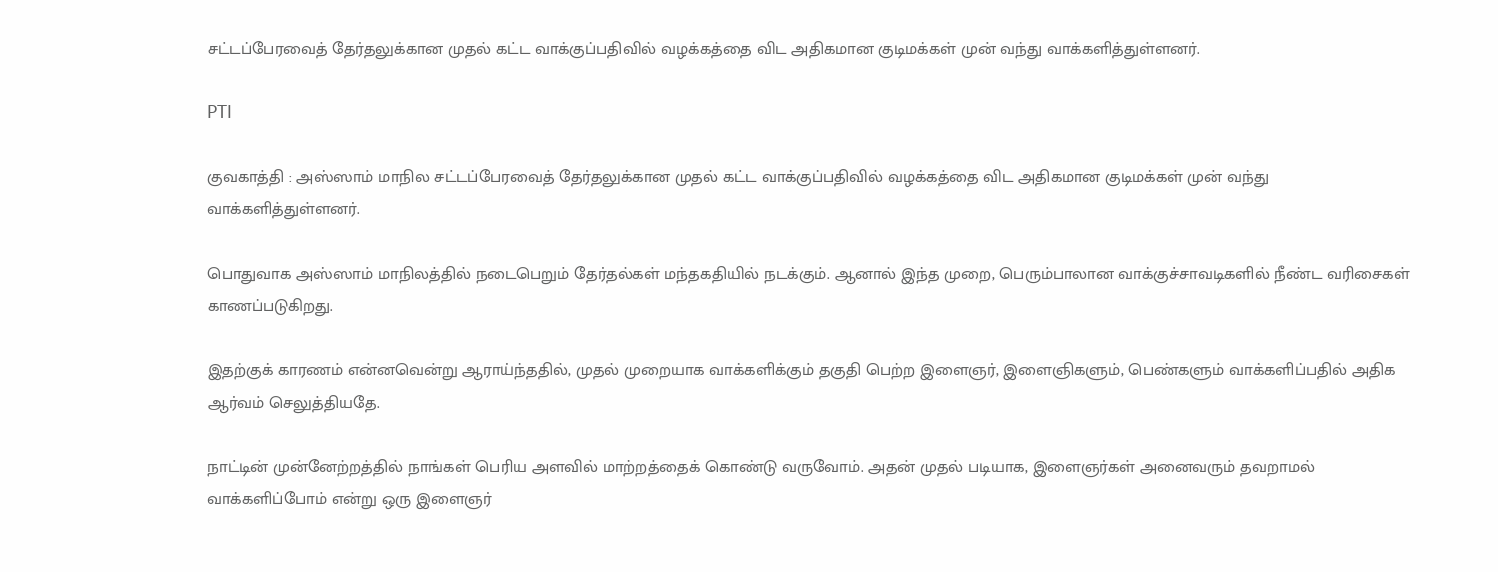சட்டப்பேரவைத் தேர்தலுக்கான முதல் கட்ட வாக்குப்பதிவில் வழக்கத்தை விட அதிகமான குடிமக்கள் முன் வந்து வாக்களித்துள்ளனர்.

PTI

குவகாத்தி : அஸ்ஸாம் மாநில சட்டப்பேரவைத் தேர்தலுக்கான முதல் கட்ட வாக்குப்பதிவில் வழக்கத்தை விட அதிகமான குடிமக்கள் முன் வந்து வாக்களித்துள்ளனர்.

பொதுவாக அஸ்ஸாம் மாநிலத்தில் நடைபெறும் தேர்தல்கள் மந்தகதியில் நடக்கும். ஆனால் இந்த முறை, பெரும்பாலான வாக்குச்சாவடிகளில் நீண்ட வரிசைகள் காணப்படுகிறது.

இதற்குக் காரணம் என்னவென்று ஆராய்ந்ததில், முதல் முறையாக வாக்களிக்கும் தகுதி பெற்ற இளைஞர், இளைஞிகளும், பெண்களும் வாக்களிப்பதில் அதிக ஆர்வம் செலுத்தியதே.

நாட்டின் முன்னேற்றத்தில் நாங்கள் பெரிய அளவில் மாற்றத்தைக் கொண்டு வருவோம். அதன் முதல் படியாக, இளைஞர்கள் அனைவரும் தவறாமல் வாக்களிப்போம் என்று ஒரு இளைஞர்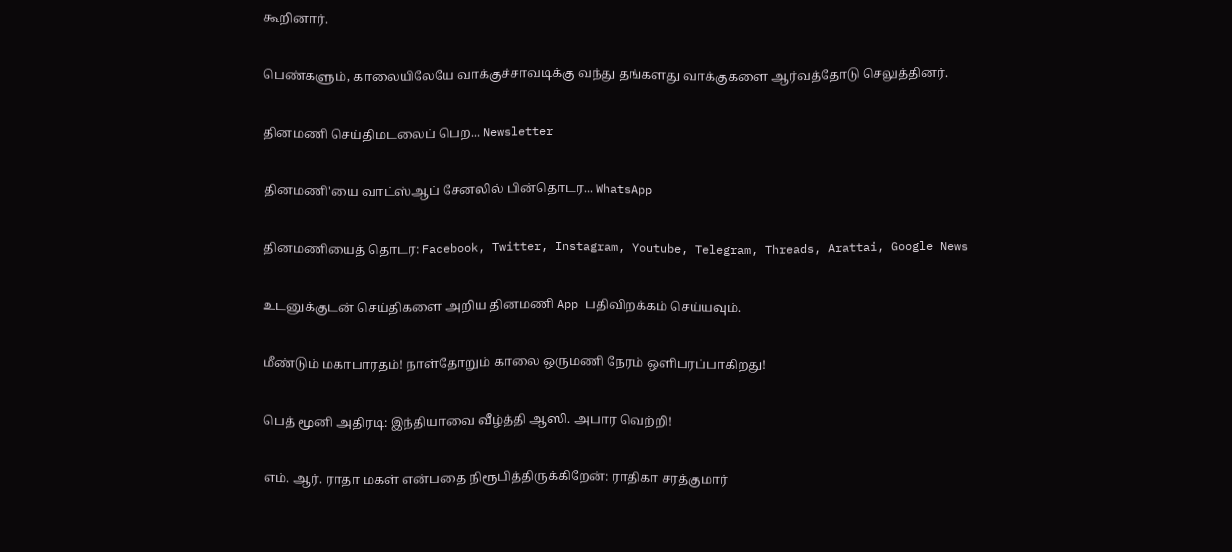கூறினார்.

பெண்களும், காலையிலேயே வாக்குச்சாவடிக்கு வந்து தங்களது வாக்குகளை ஆர்வத்தோடு செலுத்தினர்.

தினமணி செய்திமடலைப் பெற... Newsletter

தினமணி'யை வாட்ஸ்ஆப் சேனலில் பின்தொடர... WhatsApp

தினமணியைத் தொடர: Facebook, Twitter, Instagram, Youtube, Telegram, Threads, Arattai, Google News

உடனுக்குடன் செய்திகளை அறிய தினமணி App பதிவிறக்கம் செய்யவும்.

மீண்டும் மகாபாரதம்! நாள்தோறும் காலை ஒருமணி நேரம் ஒளிபரப்பாகிறது!

பெத் மூனி அதிரடி: இந்தியாவை வீழ்த்தி ஆஸி. அபார வெற்றி!

எம். ஆர். ராதா மகள் என்பதை நிரூபித்திருக்கிறேன்: ராதிகா சரத்குமார்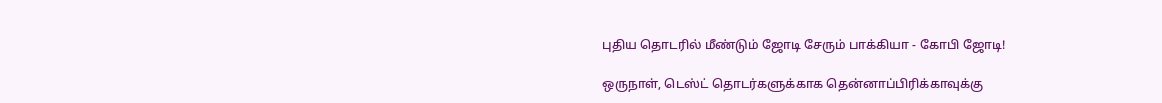புதிய தொடரில் மீண்டும் ஜோடி சேரும் பாக்கியா - கோபி ஜோடி!

ஒருநாள், டெஸ்ட் தொடர்களுக்காக தென்னாப்பிரிக்காவுக்கு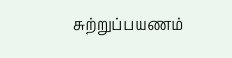சுற்றுப்பயணம்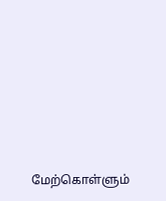மேற்கொள்ளும்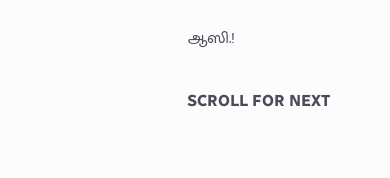ஆஸி.!

SCROLL FOR NEXT